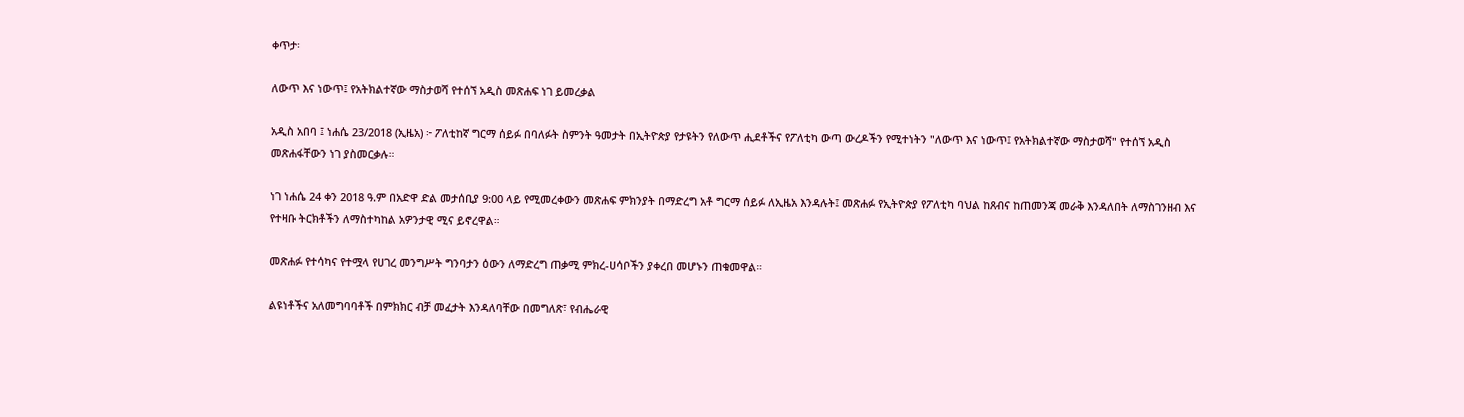ቀጥታ፡

ለውጥ እና ነውጥ፤ የአትክልተኛው ማስታወሻ የተሰኘ አዲስ መጽሐፍ ነገ ይመረቃል

አዲስ አበባ ፤ ነሐሴ 23/2018 (ኢዜአ) ፦ ፖለቲከኛ ግርማ ሰይፉ በባለፉት ስምንት ዓመታት በኢትዮጵያ የታዩትን የለውጥ ሒደቶችና የፖለቲካ ውጣ ውረዶችን የሚተነትን "ለውጥ እና ነውጥ፤ የአትክልተኛው ማስታወሻ" የተሰኘ አዲስ መጽሐፋቸውን ነገ ያስመርቃሉ።

ነገ ነሐሴ 24 ቀን 2018 ዓ.ም በአድዋ ድል መታሰቢያ 9:00 ላይ የሚመረቀውን መጽሐፍ ምክንያት በማድረግ አቶ ግርማ ሰይፉ ለኢዜአ እንዳሉት፤ መጽሐፉ የኢትዮጵያ የፖለቲካ ባህል ከጸብና ከጠመንጃ መራቅ እንዳለበት ለማስገንዘብ እና የተዛቡ ትርክቶችን ለማስተካከል አዎንታዊ ሚና ይኖረዋል።

መጽሐፉ የተሳካና የተሟላ የሀገረ መንግሥት ግንባታን ዕውን ለማድረግ ጠቃሚ ምክረ-ሀሳቦችን ያቀረበ መሆኑን ጠቁመዋል።

ልዩነቶችና አለመግባባቶች በምክክር ብቻ መፈታት እንዳለባቸው በመግለጽ፣ የብሔራዊ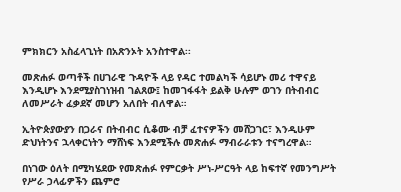ምክክርን አስፈላጊነት በአጽንኦት አንስተዋል፡፡

መጽሐፉ ወጣቶች በሀገራዊ ጉዳዮች ላይ የዳር ተመልካች ሳይሆኑ መሪ ተዋናይ እንዲሆኑ እንደሚያስገነዝብ ገልጸው፤ ከመገፋፋት ይልቅ ሁሉም ወገን በትብብር ለመሥራት ፈቃደኛ መሆን አለበት ብለዋል።

ኢትዮጵያውያን በጋራና በትብብር ሲቆሙ ብቻ ፈተናዎችን መሸጋገር፣ እንዲሁም ድህነትንና ኋላቀርነትን ማሸነፍ እንደሚችሉ መጽሐፉ ማብራራቱን ተናግረዋል።

በነገው ዕለት በሚካሄደው የመጽሐፉ የምርቃት ሥነ-ሥርዓት ላይ ከፍተኛ የመንግሥት የሥራ ኃላፊዎችን ጨምሮ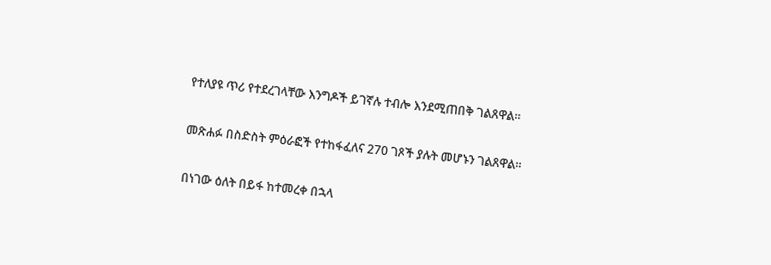የተለያዩ ጥሪ የተደረገላቸው እንግዶች ይገኛሉ ተብሎ እንደሚጠበቅ ገልጸዋል።

መጽሐፉ በስድስት ምዕራፎች የተከፋፈለና 270 ገጾች ያሉት መሆኑን ገልጸዋል።

በነገው ዕለት በይፋ ከተመረቀ በኋላ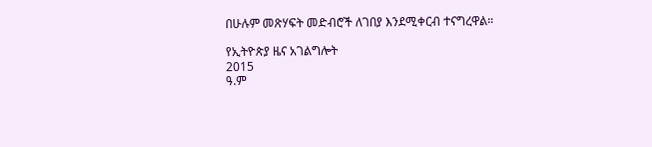በሁሉም መጽሃፍት መድብሮች ለገበያ እንደሚቀርብ ተናግረዋል።

የኢትዮጵያ ዜና አገልግሎት
2015
ዓ.ም